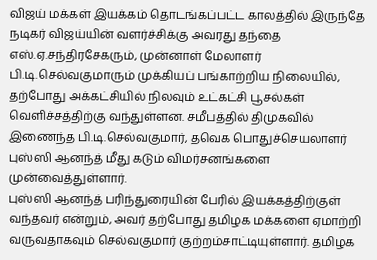விஜய் மக்கள் இயக்கம் தொடங்கப்பட்ட காலத்தில் இருந்தே நடிகர் விஜய்யின் வளர்ச்சிக்கு அவரது தந்தை எஸ்.ஏ.சந்திரசேகரும், முன்னாள் மேலாளர் பி.டி.செல்வகுமாரும் முக்கியப் பங்காற்றிய நிலையில், தற்போது அக்கட்சியில் நிலவும் உட்கட்சி பூசல்கள் வெளிச்சத்திற்கு வந்துள்ளன. சமீபத்தில் திமுகவில் இணைந்த பி.டி.செல்வகுமார், தவெக பொதுச்செயலாளர் புஸ்ஸி ஆனந்த் மீது கடும் விமர்சனங்களை முன்வைத்துள்ளார்.
புஸ்ஸி ஆனந்த் பரிந்துரையின் பேரில் இயக்கத்திற்குள் வந்தவர் என்றும், அவர் தற்போது தமிழக மக்களை ஏமாற்றி வருவதாகவும் செல்வகுமார் குற்றம்சாட்டியுள்ளார். தமிழக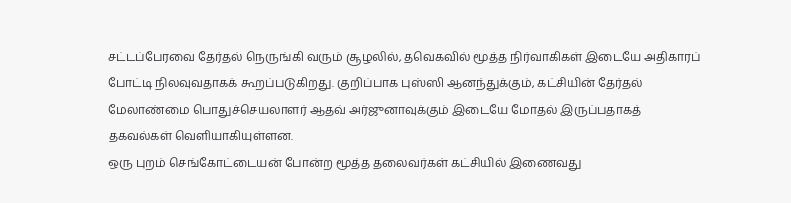சட்டப்பேரவை தேர்தல் நெருங்கி வரும் சூழலில், தவெகவில் மூத்த நிர்வாகிகள் இடையே அதிகாரப் போட்டி நிலவுவதாகக் கூறப்படுகிறது. குறிப்பாக புஸ்ஸி ஆனந்துக்கும், கட்சியின் தேர்தல் மேலாண்மை பொதுச்செயலாளர் ஆதவ் அர்ஜுனாவுக்கும் இடையே மோதல் இருப்பதாகத் தகவல்கள் வெளியாகியுள்ளன.
ஒரு புறம் செங்கோட்டையன் போன்ற மூத்த தலைவர்கள் கட்சியில் இணைவது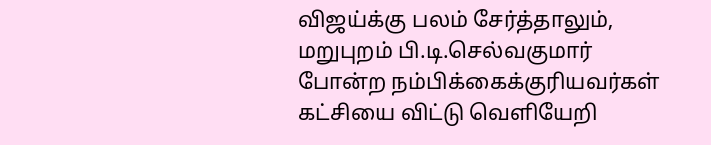விஜய்க்கு பலம் சேர்த்தாலும், மறுபுறம் பி.டி.செல்வகுமார் போன்ற நம்பிக்கைக்குரியவர்கள் கட்சியை விட்டு வெளியேறி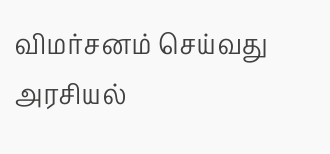விமர்சனம் செய்வது அரசியல்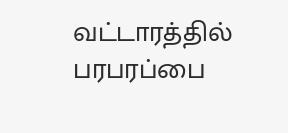வட்டாரத்தில் பரபரப்பை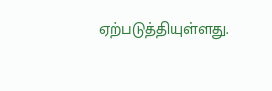ஏற்படுத்தியுள்ளது.